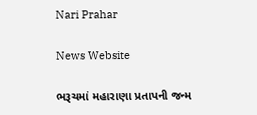Nari Prahar

News Website

ભરૂચમાં મહારાણા પ્રતાપની જન્મ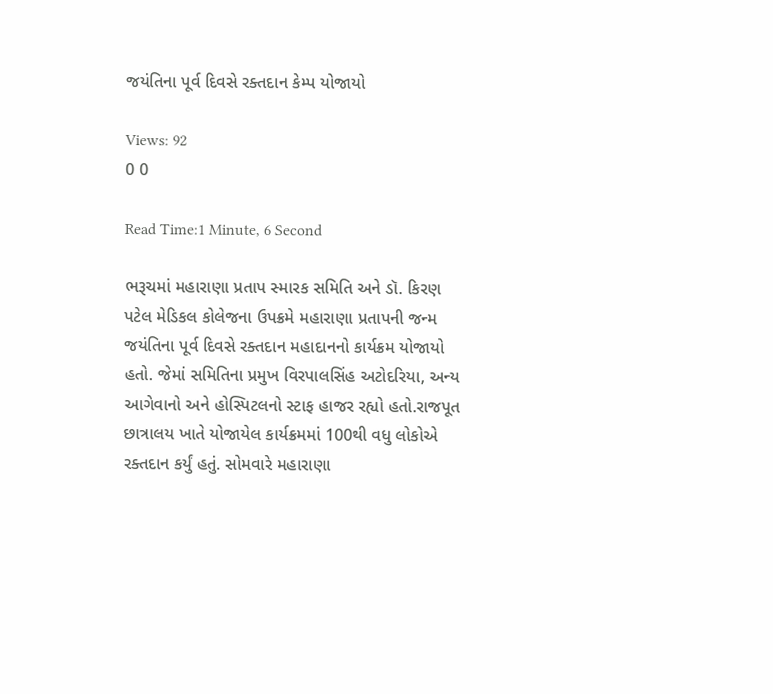જયંતિના પૂર્વ દિવસે રક્તદાન કેમ્પ યોજાયો

Views: 92
0 0

Read Time:1 Minute, 6 Second

ભરૂચમાં મહારાણા પ્રતાપ સ્મારક સમિતિ અને ડૉ. કિરણ પટેલ મેડિકલ કોલેજના ઉપક્રમે મહારાણા પ્રતાપની જન્મ જયંતિના પૂર્વ દિવસે રક્તદાન મહાદાનનો કાર્યક્રમ યોજાયો હતો. જેમાં સમિતિના પ્રમુખ વિરપાલસિંહ અટોદરિયા, અન્ય આગેવાનો અને હોસ્પિટલનો સ્ટાફ હાજર રહ્યો હતો.રાજપૂત છાત્રાલય ખાતે યોજાયેલ કાર્યક્રમમાં 100થી વધુ લોકોએ રક્તદાન કર્યું હતું. સોમવારે મહારાણા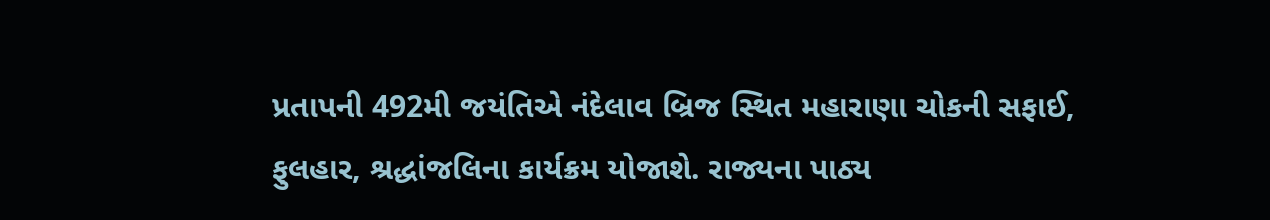પ્રતાપની 492મી જયંતિએ નંદેલાવ બ્રિજ સ્થિત મહારાણા ચોકની સફાઈ, ફુલહાર, શ્રદ્ધાંજલિના કાર્યક્રમ યોજાશે. રાજ્યના પાઠ્ય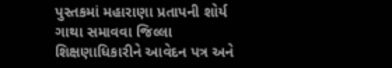પુસ્તકમાં મહારાણા પ્રતાપની શોર્ય ગાથા સમાવવા જિલ્લા શિક્ષણાધિકારીને આવેદન પત્ર અને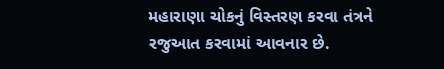મહારાણા ચોકનું વિસ્તરણ કરવા તંત્રને રજુઆત કરવામાં આવનાર છે.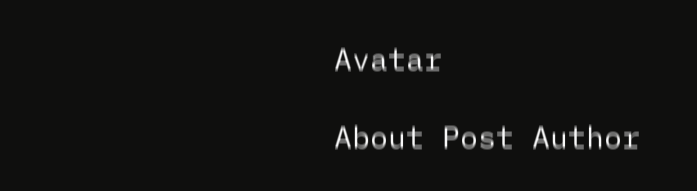Avatar

About Post Author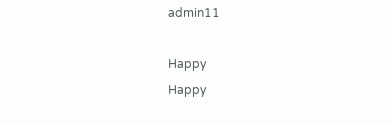admin11

Happy
Happy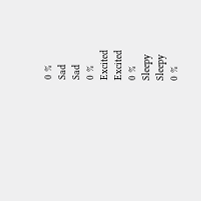0 %
Sad
Sad
0 %
Excited
Excited
0 %
Sleepy
Sleepy
0 %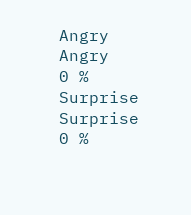Angry
Angry
0 %
Surprise
Surprise
0 %